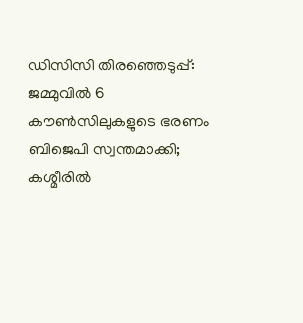ഡിസിസി തിരഞ്ഞെടുപ്പ്: ജമ്മുവില്‍ 6 കൗണ്‍സിലുകളുടെ ഭരണം ബിജെപി സ്വന്തമാക്കി; കശ്മീരില്‍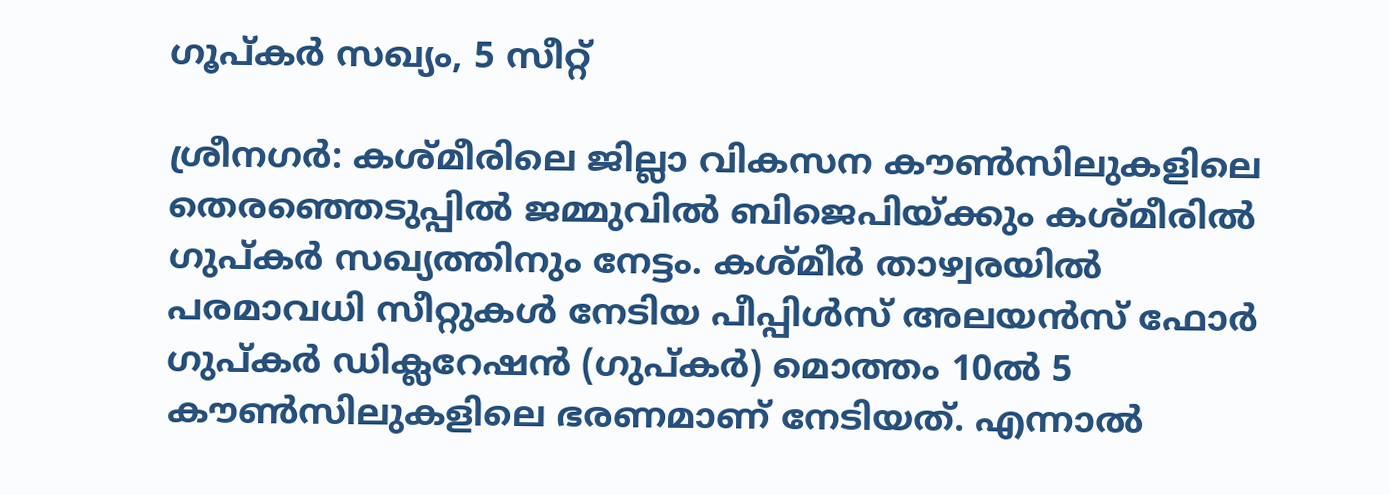ഗൂപ്കര്‍ സഖ്യം, 5 സീറ്റ്

ശ്രീനഗര്‍: കശ്മീരിലെ ജില്ലാ വികസന കൗണ്‍സിലുകളിലെ തെരഞ്ഞെടുപ്പില്‍ ജമ്മുവില്‍ ബിജെപിയ്ക്കും കശ്മീരില്‍ ഗുപ്കര്‍ സഖ്യത്തിനും നേട്ടം. കശ്മീര്‍ താഴ്വരയില്‍ പരമാവധി സീറ്റുകള്‍ നേടിയ പീപ്പിള്‍സ് അലയന്‍സ് ഫോര്‍ ഗുപ്കര്‍ ഡിക്ലറേഷന്‍ (ഗുപ്കര്‍) മൊത്തം 10ല്‍ 5 കൗണ്‍സിലുകളിലെ ഭരണമാണ് നേടിയത്. എന്നാല്‍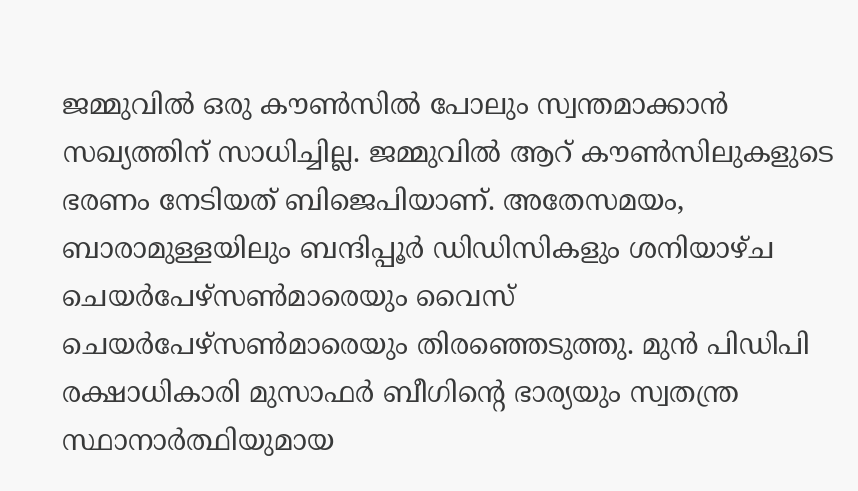ജമ്മുവില്‍ ഒരു കൗണ്‍സില്‍ പോലും സ്വന്തമാക്കാന്‍ സഖ്യത്തിന് സാധിച്ചില്ല. ജമ്മുവില്‍ ആറ് കൗണ്‍സിലുകളുടെ ഭരണം നേടിയത് ബിജെപിയാണ്. അതേസമയം, ബാരാമുള്ളയിലും ബന്ദിപ്പൂര്‍ ഡിഡിസികളും ശനിയാഴ്ച ചെയര്‍പേഴ്സണ്‍മാരെയും വൈസ് ചെയര്‍പേഴ്സണ്‍മാരെയും തിരഞ്ഞെടുത്തു. മുന്‍ പിഡിപി രക്ഷാധികാരി മുസാഫര്‍ ബീഗിന്റെ ഭാര്യയും സ്വതന്ത്ര സ്ഥാനാര്‍ത്ഥിയുമായ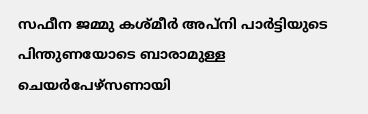സഫീന ജമ്മു കശ്മീര്‍ അപ്നി പാര്‍ട്ടിയുടെ പിന്തുണയോടെ ബാരാമുള്ള ചെയര്‍പേഴ്സണായി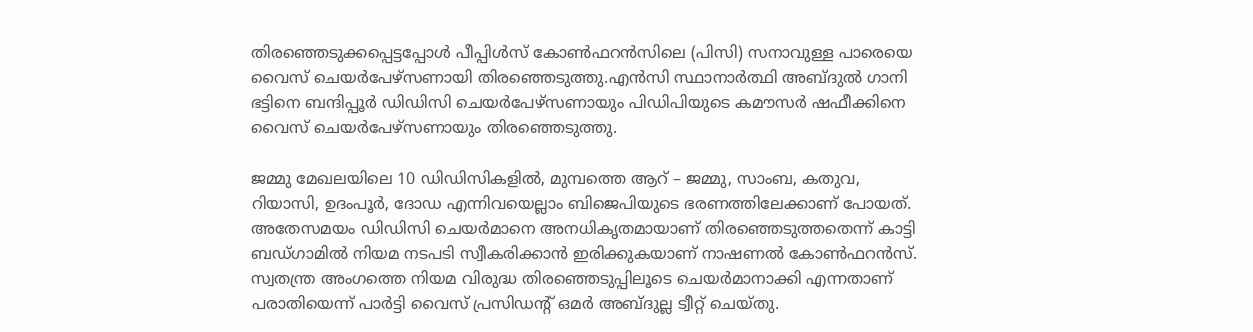തിരഞ്ഞെടുക്കപ്പെട്ടപ്പോള്‍ പീപ്പിള്‍സ് കോണ്‍ഫറന്‍സിലെ (പിസി) സനാവുള്ള പാരെയെ വൈസ് ചെയര്‍പേഴ്സണായി തിരഞ്ഞെടുത്തു.എന്‍സി സ്ഥാനാര്‍ത്ഥി അബ്ദുല്‍ ഗാനി ഭട്ടിനെ ബന്ദിപ്പൂര്‍ ഡിഡിസി ചെയര്‍പേഴ്സണായും പിഡിപിയുടെ കമൗസര്‍ ഷഫീക്കിനെ വൈസ് ചെയര്‍പേഴ്സണായും തിരഞ്ഞെടുത്തു.

ജമ്മു മേഖലയിലെ 10 ഡിഡിസികളില്‍, മുമ്പത്തെ ആറ് – ജമ്മു, സാംബ, കതുവ, റിയാസി, ഉദംപൂര്‍, ദോഡ എന്നിവയെല്ലാം ബിജെപിയുടെ ഭരണത്തിലേക്കാണ് പോയത്. അതേസമയം ഡിഡിസി ചെയര്‍മാനെ അനധികൃതമായാണ് തിരഞ്ഞെടുത്തതെന്ന് കാട്ടി ബഡ്ഗാമില്‍ നിയമ നടപടി സ്വീകരിക്കാന്‍ ഇരിക്കുകയാണ് നാഷണല്‍ കോണ്‍ഫറന്‍സ്. സ്വതന്ത്ര അംഗത്തെ നിയമ വിരുദ്ധ തിരഞ്ഞെടുപ്പിലൂടെ ചെയര്‍മാനാക്കി എന്നതാണ് പരാതിയെന്ന് പാര്‍ട്ടി വൈസ് പ്രസിഡന്റ് ഒമര്‍ അബ്ദുല്ല ട്വീറ്റ് ചെയ്തു.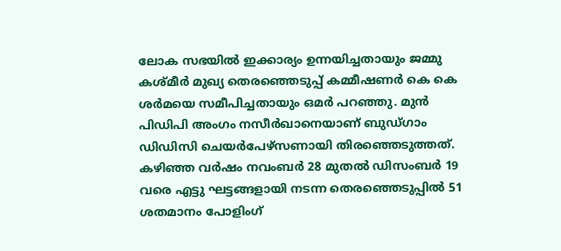ലോക സഭയില്‍ ഇക്കാര്യം ഉന്നയിച്ചതായും ജമ്മു കശ്മീര്‍ മുഖ്യ തെരഞ്ഞെടുപ്പ് കമ്മീഷണര്‍ കെ കെ ശര്‍മയെ സമീപിച്ചതായും ഒമര്‍ പറഞ്ഞു. മുന്‍ പിഡിപി അംഗം നസീര്‍ഖാനെയാണ് ബുഡ്ഗാം ഡിഡിസി ചെയര്‍പേഴ്സണായി തിരഞ്ഞെടുത്തത്. കഴിഞ്ഞ വര്‍ഷം നവംബര്‍ 28 മുതല്‍ ഡിസംബര്‍ 19 വരെ എട്ടു ഘട്ടങ്ങളായി നടന്ന തെരഞ്ഞെടുപ്പില്‍ 51 ശതമാനം പോളിംഗ്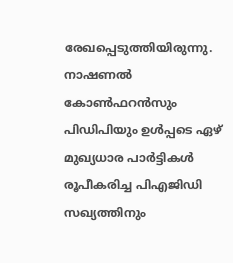രേഖപ്പെടുത്തിയിരുന്നു. നാഷണല്‍ കോണ്‍ഫറന്‍സും പിഡിപിയും ഉള്‍പ്പടെ ഏഴ് മുഖ്യധാര പാര്‍ട്ടികള്‍ രൂപീകരിച്ച പിഎജിഡി സഖ്യത്തിനും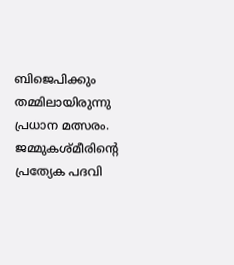ബിജെപിക്കും തമ്മിലായിരുന്നു പ്രധാന മത്സരം. ജമ്മുകശ്മീരിന്റെ പ്രത്യേക പദവി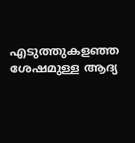എടുത്തുകളഞ്ഞ ശേഷമുള്ള ആദ്യ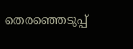തെരഞ്ഞെടുപ്പ്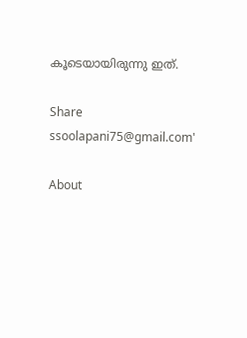കൂടെയായിരുന്നു ഇത്.

Share
ssoolapani75@gmail.com'

About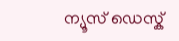ന്യൂസ് ഡെസ്ക്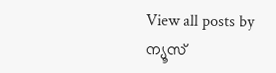View all posts by ന്യൂസ്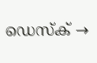ഡെസ്ക് →